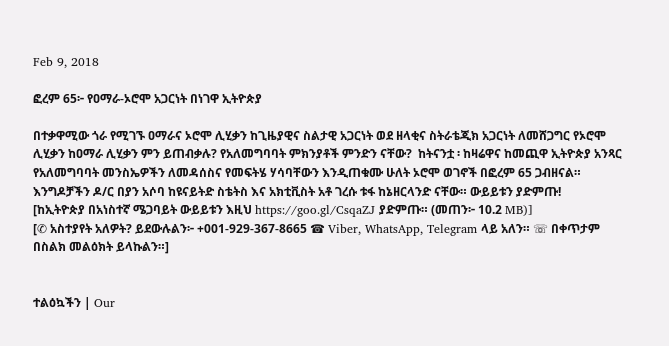Feb 9, 2018

ፎረም 65፦ የዐማራ-ኦሮሞ አጋርነት በነገዋ ኢትዮጵያ

በተቃዋሚው ጎራ የሚገኙ ዐማራና ኦሮሞ ሊሂቃን ከጊዜያዊና ስልታዊ አጋርነት ወደ ዘላቂና ስትራቴጂክ አጋርነት ለመሸጋግር የኦሮሞ ሊሂቃን ከዐማራ ሊሂቃን ምን ይጠብቃሉ? የአለመግባባት ምክንያቶች ምንድን ናቸው?  ከትናንቷ ፡ ከዛሬዋና ከመጪዋ ኢትዮጵያ አንጻር የአለመግባባት መንስኤዎችን ለመዳሰስና የመፍትሄ ሃሳባቸውን እንዲጠቁሙ ሁለት ኦሮሞ ወገኖች በፎረም 65 ጋብዘናል። እንግዶቻችን ዶ/ር በያን አሶባ ከዩናይትድ ስቴትስ እና አክቲቪስት አቶ ገረሱ ቱፋ ከኔዘርላንድ ናቸው። ውይይቱን ያድምጡ!
[ከኢትዮጵያ በአነስተኛ ሜጋባይት ውይይቱን እዚህ https://goo.gl/CsqaZJ ያድምጡ። (መጠን፦ 10.2 MB)]
[✆ አስተያየት አለዎት? ይደውሉልን፦ +001-929-367-8665 ☎ Viber, WhatsApp, Telegram ላይ አለን። ☏ በቀጥታም በስልክ መልዕክት ይላኩልን።]


ተልዕኳችን | Our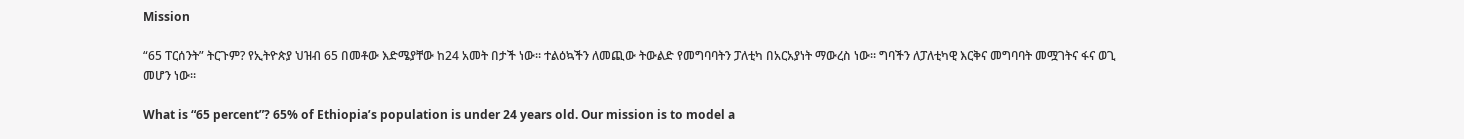Mission

“65 ፐርሰንት” ትርጉም? የኢትዮጵያ ህዝብ 65 በመቶው እድሜያቸው ከ24 አመት በታች ነው። ተልዕኳችን ለመጪው ትውልድ የመግባባትን ፓለቲካ በአርአያነት ማውረስ ነው። ግባችን ለፓለቲካዊ እርቅና መግባባት መሟገትና ፋና ወጊ መሆን ነው።

What is “65 percent”? 65% of Ethiopia’s population is under 24 years old. Our mission is to model a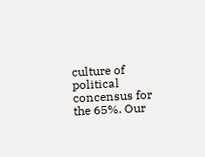culture of political concensus for the 65%. Our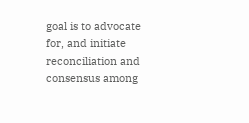goal is to advocate for, and initiate reconciliation and consensus among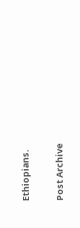Ethiopians.

Post Archive